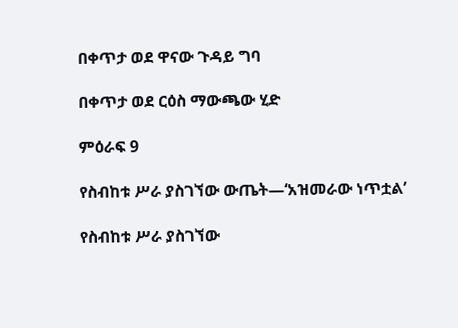በቀጥታ ወደ ዋናው ጉዳይ ግባ

በቀጥታ ወደ ርዕስ ማውጫው ሂድ

ምዕራፍ 9

የስብከቱ ሥራ ያስገኘው ውጤት—‘አዝመራው ነጥቷል’

የስብከቱ ሥራ ያስገኘው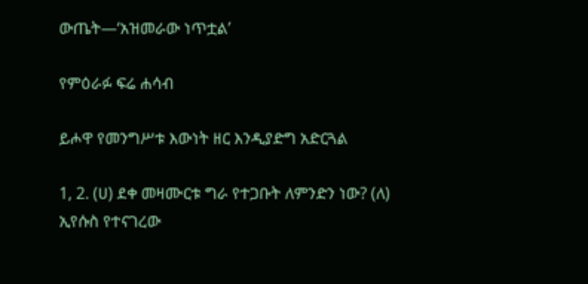ውጤት—‘አዝመራው ነጥቷል’

የምዕራፉ ፍሬ ሐሳብ

ይሖዋ የመንግሥቱ እውነት ዘር እንዲያድግ አድርጓል

1, 2. (ሀ) ደቀ መዛሙርቱ ግራ የተጋቡት ለምንድን ነው? (ለ) ኢየሱስ የተናገረው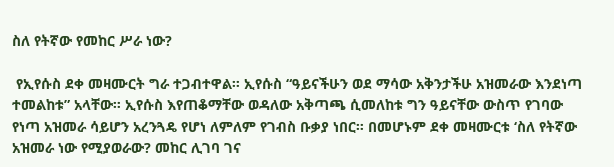ስለ የትኛው የመከር ሥራ ነው?

 የኢየሱስ ደቀ መዛሙርት ግራ ተጋብተዋል። ኢየሱስ “ዓይናችሁን ወደ ማሳው አቅንታችሁ አዝመራው እንደነጣ ተመልከቱ” አላቸው። ኢየሱስ እየጠቆማቸው ወዳለው አቅጣጫ ሲመለከቱ ግን ዓይናቸው ውስጥ የገባው የነጣ አዝመራ ሳይሆን አረንጓዴ የሆነ ለምለም የገብስ ቡቃያ ነበር። በመሆኑም ደቀ መዛሙርቱ ‘ስለ የትኛው አዝመራ ነው የሚያወራው? መከር ሊገባ ገና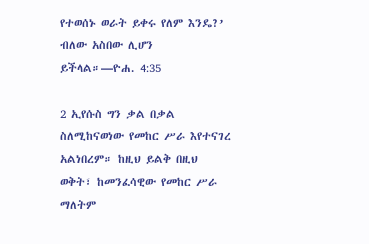የተወሰኑ ወራት ይቀሩ የለም እንዴ?’ ብለው አስበው ሊሆን ይችላል።—ዮሐ. 4:35

2 ኢየሱስ ግን ቃል በቃል ስለሚከናወነው የመከር ሥራ እየተናገረ አልነበረም። ከዚህ ይልቅ በዚህ ወቅት፣ ከመንፈሳዊው የመከር ሥራ ማለትም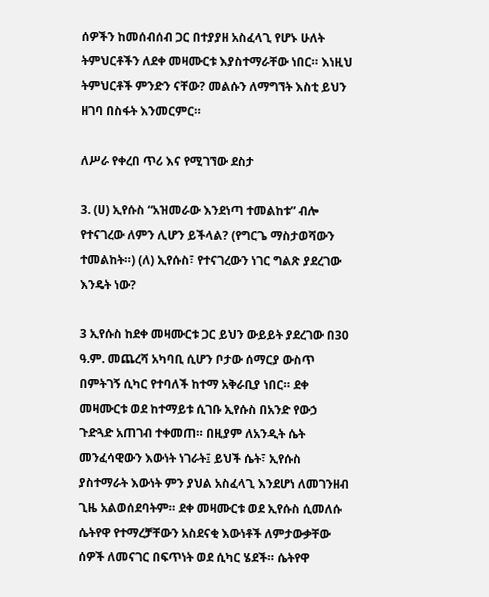ሰዎችን ከመሰብሰብ ጋር በተያያዘ አስፈላጊ የሆኑ ሁለት ትምህርቶችን ለደቀ መዛሙርቱ እያስተማራቸው ነበር። እነዚህ ትምህርቶች ምንድን ናቸው? መልሱን ለማግኘት እስቲ ይህን ዘገባ በስፋት እንመርምር።

ለሥራ የቀረበ ጥሪ እና የሚገኘው ደስታ

3. (ሀ) ኢየሱስ “አዝመራው እንደነጣ ተመልከቱ” ብሎ የተናገረው ለምን ሊሆን ይችላል? (የግርጌ ማስታወሻውን ተመልከት።) (ለ) ኢየሱስ፣ የተናገረውን ነገር ግልጽ ያደረገው እንዴት ነው?

3 ኢየሱስ ከደቀ መዛሙርቱ ጋር ይህን ውይይት ያደረገው በ30 ዓ.ም. መጨረሻ አካባቢ ሲሆን ቦታው ሰማርያ ውስጥ በምትገኝ ሲካር የተባለች ከተማ አቅራቢያ ነበር። ደቀ መዛሙርቱ ወደ ከተማይቱ ሲገቡ ኢየሱስ በአንድ የውኃ ጉድጓድ አጠገብ ተቀመጠ። በዚያም ለአንዲት ሴት መንፈሳዊውን እውነት ነገራት፤ ይህች ሴት፣ ኢየሱስ ያስተማራት እውነት ምን ያህል አስፈላጊ እንደሆነ ለመገንዘብ ጊዜ አልወሰደባትም። ደቀ መዛሙርቱ ወደ ኢየሱስ ሲመለሱ ሴትየዋ የተማረቻቸውን አስደናቂ እውነቶች ለምታውቃቸው ሰዎች ለመናገር በፍጥነት ወደ ሲካር ሄደች። ሴትየዋ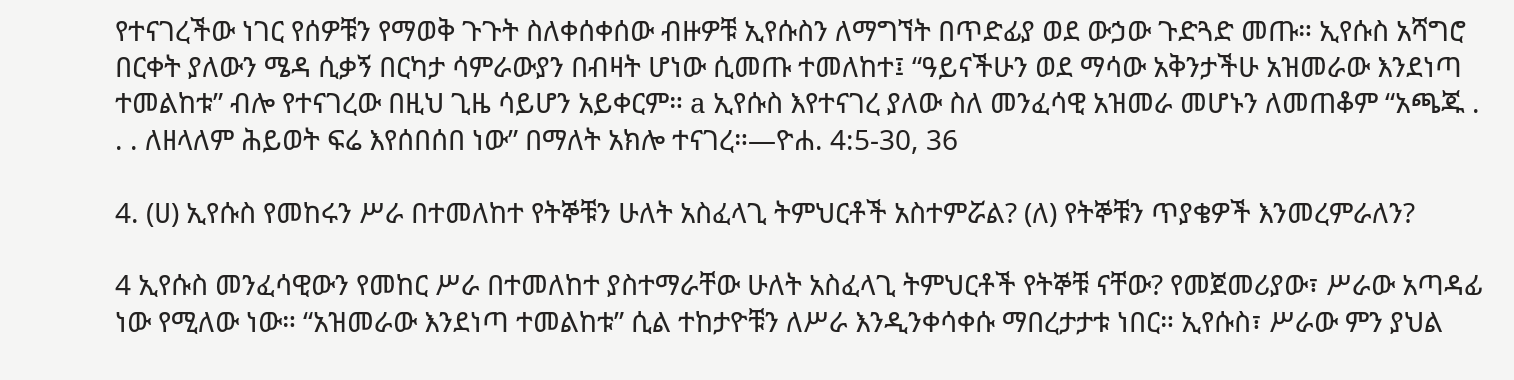የተናገረችው ነገር የሰዎቹን የማወቅ ጉጉት ስለቀሰቀሰው ብዙዎቹ ኢየሱስን ለማግኘት በጥድፊያ ወደ ውኃው ጉድጓድ መጡ። ኢየሱስ አሻግሮ በርቀት ያለውን ሜዳ ሲቃኝ በርካታ ሳምራውያን በብዛት ሆነው ሲመጡ ተመለከተ፤ “ዓይናችሁን ወደ ማሳው አቅንታችሁ አዝመራው እንደነጣ ተመልከቱ” ብሎ የተናገረው በዚህ ጊዜ ሳይሆን አይቀርም። a ኢየሱስ እየተናገረ ያለው ስለ መንፈሳዊ አዝመራ መሆኑን ለመጠቆም “አጫጁ . . . ለዘላለም ሕይወት ፍሬ እየሰበሰበ ነው” በማለት አክሎ ተናገረ።—ዮሐ. 4:5-30, 36

4. (ሀ) ኢየሱስ የመከሩን ሥራ በተመለከተ የትኞቹን ሁለት አስፈላጊ ትምህርቶች አስተምሯል? (ለ) የትኞቹን ጥያቄዎች እንመረምራለን?

4 ኢየሱስ መንፈሳዊውን የመከር ሥራ በተመለከተ ያስተማራቸው ሁለት አስፈላጊ ትምህርቶች የትኞቹ ናቸው? የመጀመሪያው፣ ሥራው አጣዳፊ ነው የሚለው ነው። “አዝመራው እንደነጣ ተመልከቱ” ሲል ተከታዮቹን ለሥራ እንዲንቀሳቀሱ ማበረታታቱ ነበር። ኢየሱስ፣ ሥራው ምን ያህል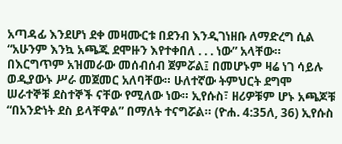አጣዳፊ እንደሆነ ደቀ መዛሙርቱ በደንብ እንዲገነዘቡ ለማድረግ ሲል “አሁንም እንኳ አጫጁ ደሞዙን እየተቀበለ . . . ነው” አላቸው። በእርግጥም አዝመራው መሰብሰብ ጀምሯል፤ በመሆኑም ዛሬ ነገ ሳይሉ ወዲያውኑ ሥራ መጀመር አለባቸው። ሁለተኛው ትምህርት ደግሞ ሠራተኞቹ ደስተኞች ናቸው የሚለው ነው። ኢየሱስ፣ ዘሪዎቹም ሆኑ አጫጆቹ “በአንድነት ደስ ይላቸዋል” በማለት ተናግሯል። (ዮሐ. 4:35ለ, 36) ኢየሱስ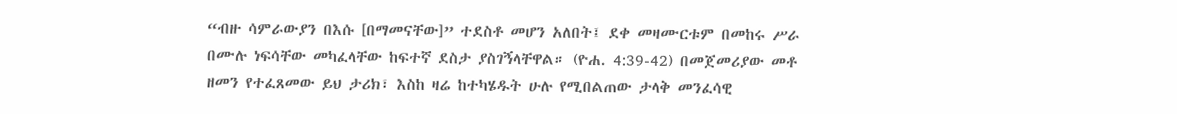“ብዙ ሳምራውያን በእሱ [በማመናቸው]” ተደስቶ መሆን አለበት፤ ደቀ መዛሙርቱም በመከሩ ሥራ በሙሉ ነፍሳቸው መካፈላቸው ከፍተኛ ደስታ ያስገኝላቸዋል። (ዮሐ. 4:39-42) በመጀመሪያው መቶ ዘመን የተፈጸመው ይህ ታሪክ፣ እስከ ዛሬ ከተካሄዱት ሁሉ የሚበልጠው ታላቅ መንፈሳዊ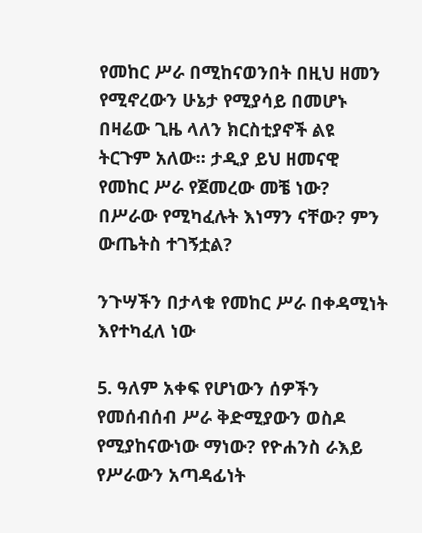የመከር ሥራ በሚከናወንበት በዚህ ዘመን የሚኖረውን ሁኔታ የሚያሳይ በመሆኑ በዛሬው ጊዜ ላለን ክርስቲያኖች ልዩ ትርጉም አለው። ታዲያ ይህ ዘመናዊ የመከር ሥራ የጀመረው መቼ ነው? በሥራው የሚካፈሉት እነማን ናቸው? ምን ውጤትስ ተገኝቷል?

ንጉሣችን በታላቁ የመከር ሥራ በቀዳሚነት እየተካፈለ ነው

5. ዓለም አቀፍ የሆነውን ሰዎችን የመሰብሰብ ሥራ ቅድሚያውን ወስዶ የሚያከናውነው ማነው? የዮሐንስ ራእይ የሥራውን አጣዳፊነት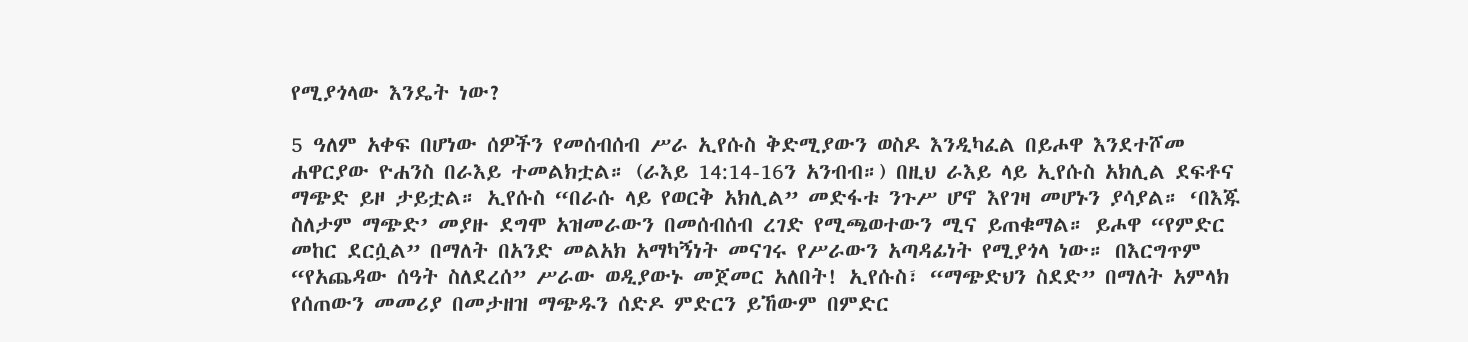የሚያጎላው እንዴት ነው?

5 ዓለም አቀፍ በሆነው ሰዎችን የመሰብሰብ ሥራ ኢየሱስ ቅድሚያውን ወስዶ እንዲካፈል በይሖዋ እንደተሾመ ሐዋርያው ዮሐንስ በራእይ ተመልክቷል። (ራእይ 14:14-16ን አንብብ።) በዚህ ራእይ ላይ ኢየሱስ አክሊል ደፍቶና ማጭድ ይዞ ታይቷል። ኢየሱስ “በራሱ ላይ የወርቅ አክሊል” መድፋቱ ንጉሥ ሆኖ እየገዛ መሆኑን ያሳያል። ‘በእጁ ስለታም ማጭድ’ መያዙ ደግሞ አዝመራውን በመሰብሰብ ረገድ የሚጫወተውን ሚና ይጠቁማል። ይሖዋ “የምድር መከር ደርሷል” በማለት በአንድ መልአክ አማካኝነት መናገሩ የሥራውን አጣዳፊነት የሚያጎላ ነው። በእርግጥም “የአጨዳው ሰዓት ስለደረሰ” ሥራው ወዲያውኑ መጀመር አለበት! ኢየሱስ፣ “ማጭድህን ስደድ” በማለት አምላክ የሰጠውን መመሪያ በመታዘዝ ማጭዱን ሰድዶ ምድርን ይኸውም በምድር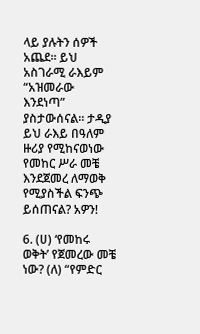ላይ ያሉትን ሰዎች አጨደ። ይህ አስገራሚ ራእይም “አዝመራው እንደነጣ” ያስታውሰናል። ታዲያ ይህ ራእይ በዓለም ዙሪያ የሚከናወነው የመከር ሥራ መቼ እንደጀመረ ለማወቅ የሚያስችል ፍንጭ ይሰጠናል? አዎን!

6. (ሀ) ‘የመከሩ ወቅት’ የጀመረው መቼ ነው? (ለ) “የምድር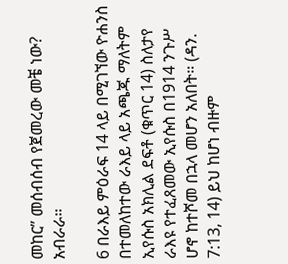መከር” መሰብሰብ የጀመረው መቼ ነው? አብራራ።

6 በራእይ ምዕራፍ 14 ላይ በሚገኘው ዮሐንስ በተመለከተው ራእይ ላይ አጫጁ ማለትም ኢየሱስ አክሊል ደፍቶ (ቁጥር 14) ስለታየ ራእዩ የተፈጸመው ኢየሱስ በ1914 ንጉሥ ሆኖ ከተሾመ በኋላ መሆን አለበት። (ዳን. 7:13, 14) ይህ ከሆነ ብዙም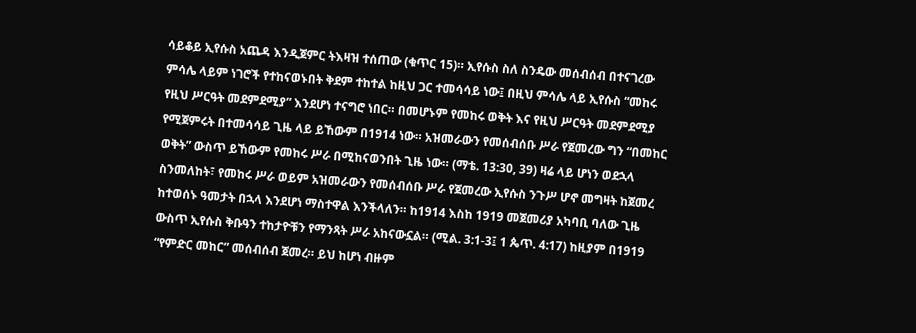ሳይቆይ ኢየሱስ አጨዳ እንዲጀምር ትእዛዝ ተሰጠው (ቁጥር 15)። ኢየሱስ ስለ ስንዴው መሰብሰብ በተናገረው ምሳሌ ላይም ነገሮች የተከናወኑበት ቅደም ተከተል ከዚህ ጋር ተመሳሳይ ነው፤ በዚህ ምሳሌ ላይ ኢየሱስ “መከሩ የዚህ ሥርዓት መደምደሚያ” እንደሆነ ተናግሮ ነበር። በመሆኑም የመከሩ ወቅት እና የዚህ ሥርዓት መደምደሚያ የሚጀምሩት በተመሳሳይ ጊዜ ላይ ይኸውም በ1914 ነው። አዝመራውን የመሰብሰቡ ሥራ የጀመረው ግን “በመከር ወቅት” ውስጥ ይኸውም የመከሩ ሥራ በሚከናወንበት ጊዜ ነው። (ማቴ. 13:30, 39) ዛሬ ላይ ሆነን ወደኋላ ስንመለከት፣ የመከሩ ሥራ ወይም አዝመራውን የመሰብሰቡ ሥራ የጀመረው ኢየሱስ ንጉሥ ሆኖ መግዛት ከጀመረ ከተወሰኑ ዓመታት በኋላ እንደሆነ ማስተዋል እንችላለን። ከ1914 እስከ 1919 መጀመሪያ አካባቢ ባለው ጊዜ ውስጥ ኢየሱስ ቅቡዓን ተከታዮቹን የማንጻት ሥራ አከናውኗል። (ሚል. 3:1-3፤ 1 ጴጥ. 4:17) ከዚያም በ1919 “የምድር መከር” መሰብሰብ ጀመረ። ይህ ከሆነ ብዙም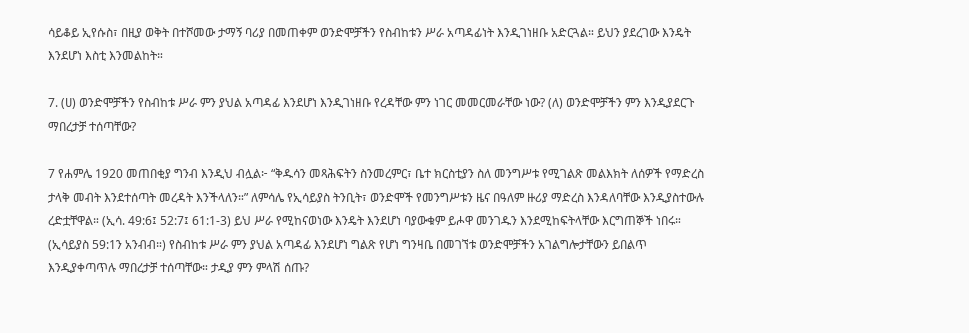ሳይቆይ ኢየሱስ፣ በዚያ ወቅት በተሾመው ታማኝ ባሪያ በመጠቀም ወንድሞቻችን የስብከቱን ሥራ አጣዳፊነት እንዲገነዘቡ አድርጓል። ይህን ያደረገው እንዴት እንደሆነ እስቲ እንመልከት።

7. (ሀ) ወንድሞቻችን የስብከቱ ሥራ ምን ያህል አጣዳፊ እንደሆነ እንዲገነዘቡ የረዳቸው ምን ነገር መመርመራቸው ነው? (ለ) ወንድሞቻችን ምን እንዲያደርጉ ማበረታቻ ተሰጣቸው?

7 የሐምሌ 1920 መጠበቂያ ግንብ እንዲህ ብሏል፦ “ቅዱሳን መጻሕፍትን ስንመረምር፣ ቤተ ክርስቲያን ስለ መንግሥቱ የሚገልጽ መልእክት ለሰዎች የማድረስ ታላቅ መብት እንደተሰጣት መረዳት እንችላለን።” ለምሳሌ የኢሳይያስ ትንቢት፣ ወንድሞች የመንግሥቱን ዜና በዓለም ዙሪያ ማድረስ እንዳለባቸው እንዲያስተውሉ ረድቷቸዋል። (ኢሳ. 49:6፤ 52:7፤ 61:1-3) ይህ ሥራ የሚከናወነው እንዴት እንደሆነ ባያውቁም ይሖዋ መንገዱን እንደሚከፍትላቸው እርግጠኞች ነበሩ። (ኢሳይያስ 59:1ን አንብብ።) የስብከቱ ሥራ ምን ያህል አጣዳፊ እንደሆነ ግልጽ የሆነ ግንዛቤ በመገኘቱ ወንድሞቻችን አገልግሎታቸውን ይበልጥ እንዲያቀጣጥሉ ማበረታቻ ተሰጣቸው። ታዲያ ምን ምላሽ ሰጡ?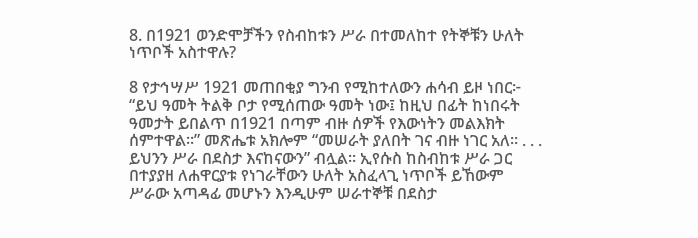8. በ1921 ወንድሞቻችን የስብከቱን ሥራ በተመለከተ የትኞቹን ሁለት ነጥቦች አስተዋሉ?

8 የታኅሣሥ 1921 መጠበቂያ ግንብ የሚከተለውን ሐሳብ ይዞ ነበር፦ “ይህ ዓመት ትልቅ ቦታ የሚሰጠው ዓመት ነው፤ ከዚህ በፊት ከነበሩት ዓመታት ይበልጥ በ1921 በጣም ብዙ ሰዎች የእውነትን መልእክት ሰምተዋል።” መጽሔቱ አክሎም “መሠራት ያለበት ገና ብዙ ነገር አለ። . . . ይህንን ሥራ በደስታ እናከናውን” ብሏል። ኢየሱስ ከስብከቱ ሥራ ጋር በተያያዘ ለሐዋርያቱ የነገራቸውን ሁለት አስፈላጊ ነጥቦች ይኸውም ሥራው አጣዳፊ መሆኑን እንዲሁም ሠራተኞቹ በደስታ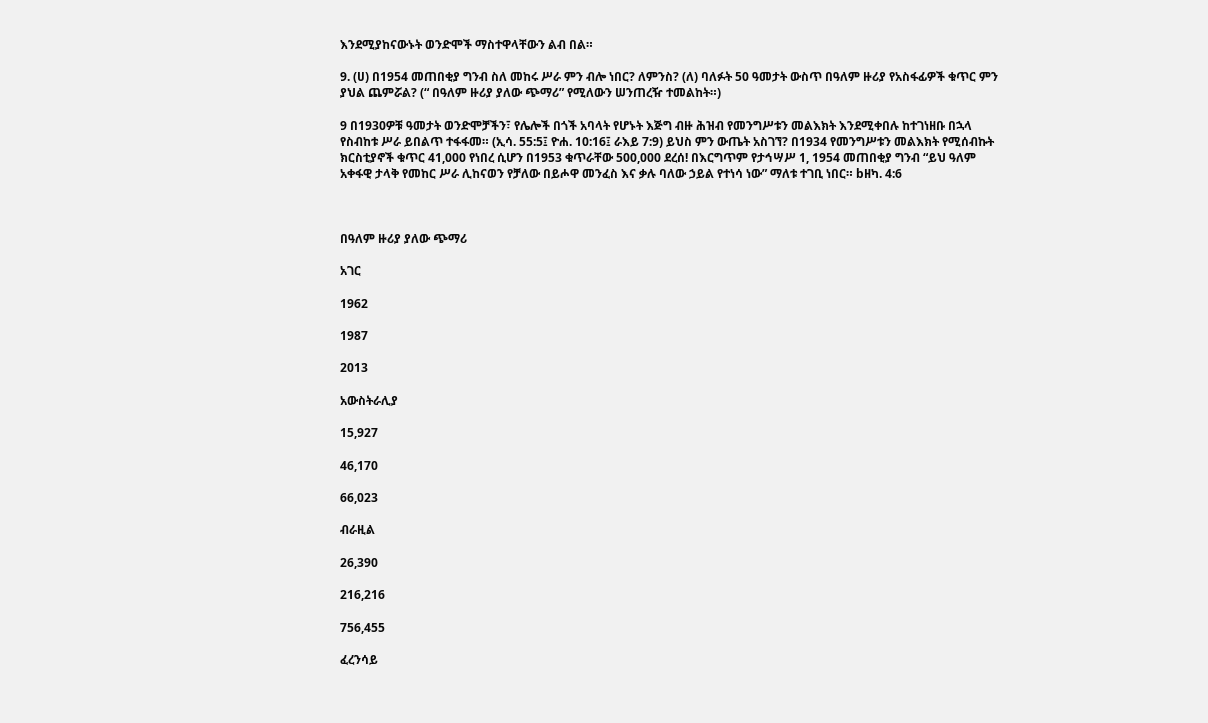እንደሚያከናውኑት ወንድሞች ማስተዋላቸውን ልብ በል።

9. (ሀ) በ1954 መጠበቂያ ግንብ ስለ መከሩ ሥራ ምን ብሎ ነበር? ለምንስ? (ለ) ባለፉት 50 ዓመታት ውስጥ በዓለም ዙሪያ የአስፋፊዎች ቁጥር ምን ያህል ጨምሯል? (“ በዓለም ዙሪያ ያለው ጭማሪ” የሚለውን ሠንጠረዥ ተመልከት።)

9 በ1930ዎቹ ዓመታት ወንድሞቻችን፣ የሌሎች በጎች አባላት የሆኑት እጅግ ብዙ ሕዝብ የመንግሥቱን መልእክት እንደሚቀበሉ ከተገነዘቡ በኋላ የስብከቱ ሥራ ይበልጥ ተፋፋመ። (ኢሳ. 55:5፤ ዮሐ. 10:16፤ ራእይ 7:9) ይህስ ምን ውጤት አስገኘ? በ1934 የመንግሥቱን መልእክት የሚሰብኩት ክርስቲያኖች ቁጥር 41,000 የነበረ ሲሆን በ1953 ቁጥራቸው 500,000 ደረሰ! በእርግጥም የታኅሣሥ 1, 1954 መጠበቂያ ግንብ “ይህ ዓለም አቀፋዊ ታላቅ የመከር ሥራ ሊከናወን የቻለው በይሖዋ መንፈስ እና ቃሉ ባለው ኃይል የተነሳ ነው” ማለቱ ተገቢ ነበር። bዘካ. 4:6



በዓለም ዙሪያ ያለው ጭማሪ

አገር

1962

1987

2013

አውስትራሊያ

15,927

46,170

66,023

ብራዚል

26,390

216,216

756,455

ፈረንሳይ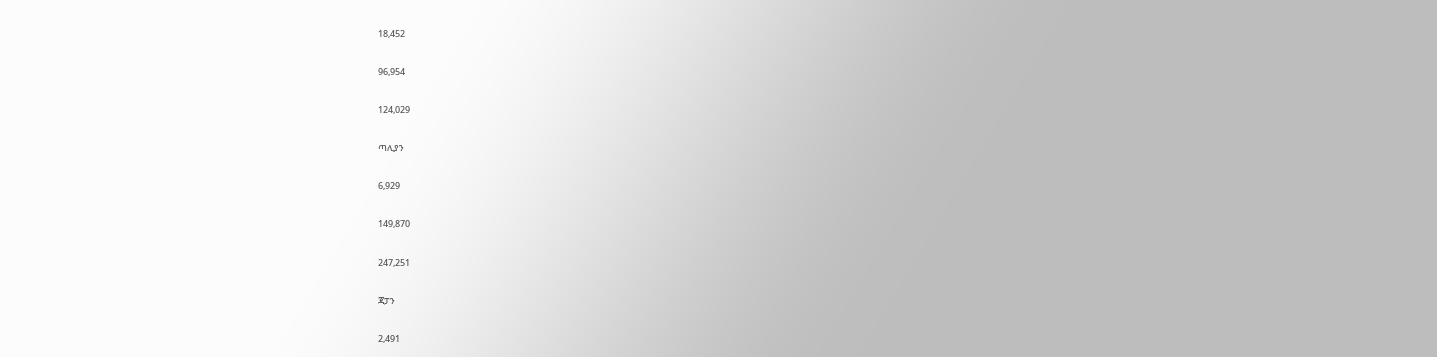18,452

96,954

124,029

ጣሊያን

6,929

149,870

247,251

ጃፓን

2,491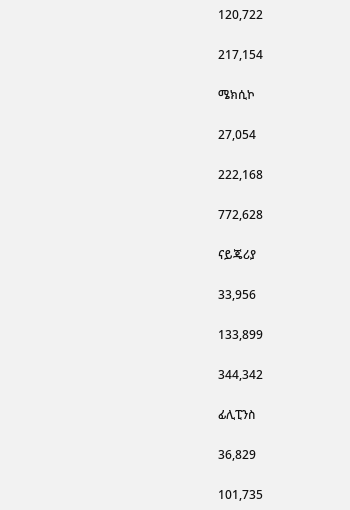120,722

217,154

ሜክሲኮ

27,054

222,168

772,628

ናይጄሪያ

33,956

133,899

344,342

ፊሊፒንስ

36,829

101,735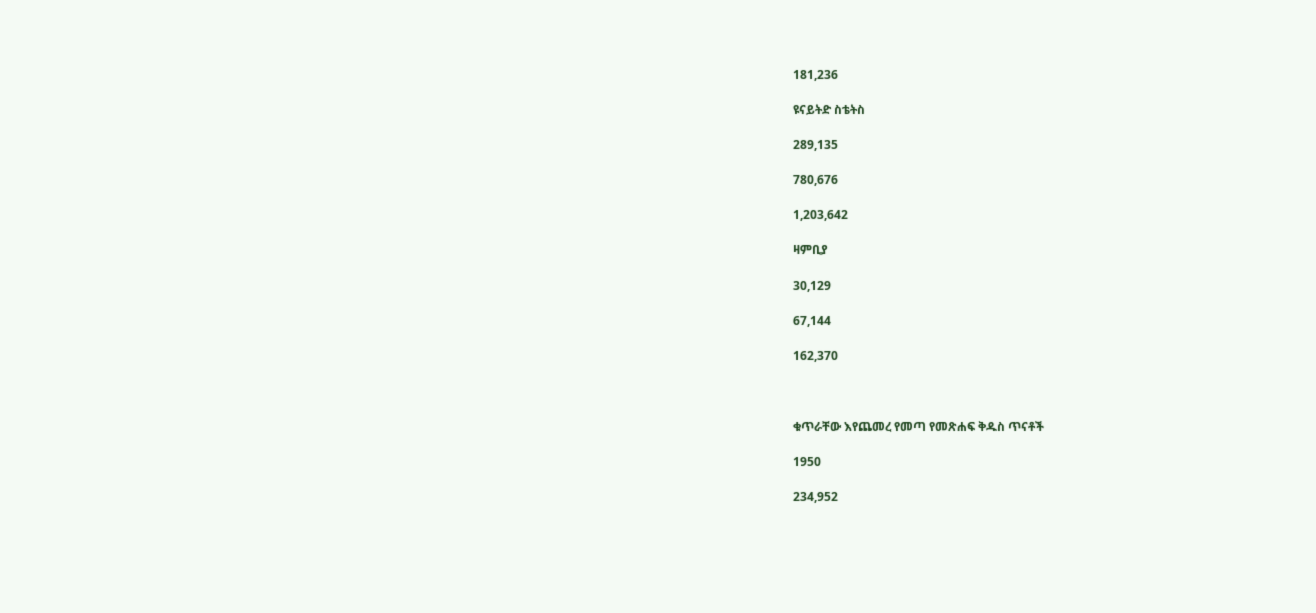181,236

ዩናይትድ ስቴትስ

289,135

780,676

1,203,642

ዛምቢያ

30,129

67,144

162,370



ቁጥራቸው እየጨመረ የመጣ የመጽሐፍ ቅዱስ ጥናቶች

1950

234,952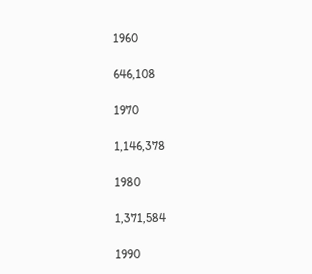1960

646,108

1970

1,146,378

1980

1,371,584

1990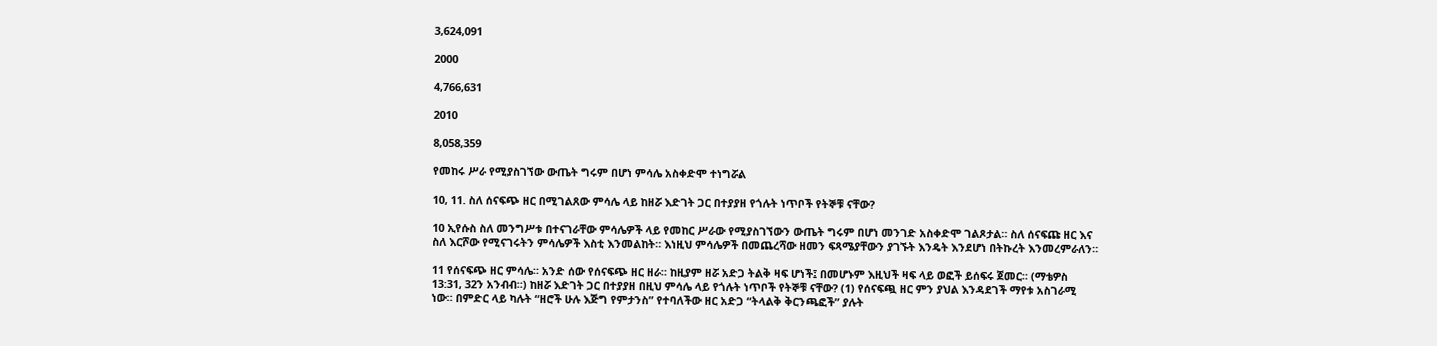3,624,091

2000

4,766,631

2010

8,058,359

የመከሩ ሥራ የሚያስገኘው ውጤት ግሩም በሆነ ምሳሌ አስቀድሞ ተነግሯል

10, 11. ስለ ሰናፍጭ ዘር በሚገልጸው ምሳሌ ላይ ከዘሯ እድገት ጋር በተያያዘ የጎሉት ነጥቦች የትኞቹ ናቸው?

10 ኢየሱስ ስለ መንግሥቱ በተናገራቸው ምሳሌዎች ላይ የመከር ሥራው የሚያስገኘውን ውጤት ግሩም በሆነ መንገድ አስቀድሞ ገልጾታል። ስለ ሰናፍጩ ዘር እና ስለ እርሾው የሚናገሩትን ምሳሌዎች እስቲ እንመልከት። እነዚህ ምሳሌዎች በመጨረሻው ዘመን ፍጻሜያቸውን ያገኙት እንዴት እንደሆነ በትኩረት እንመረምራለን።

11 የሰናፍጭ ዘር ምሳሌ። አንድ ሰው የሰናፍጭ ዘር ዘራ። ከዚያም ዘሯ አድጋ ትልቅ ዛፍ ሆነች፤ በመሆኑም እዚህች ዛፍ ላይ ወፎች ይሰፍሩ ጀመር። (ማቴዎስ 13:31, 32ን አንብብ።) ከዘሯ እድገት ጋር በተያያዘ በዚህ ምሳሌ ላይ የጎሉት ነጥቦች የትኞቹ ናቸው? (1) የሰናፍጯ ዘር ምን ያህል እንዳደገች ማየቱ አስገራሚ ነው። በምድር ላይ ካሉት “ዘሮች ሁሉ እጅግ የምታንስ” የተባለችው ዘር አድጋ “ትላልቅ ቅርንጫፎች” ያሉት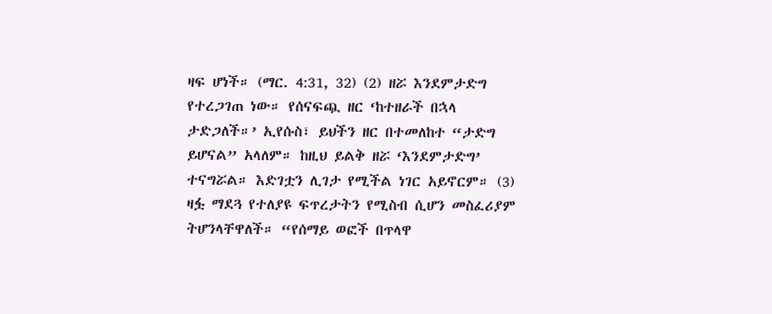ዛፍ ሆነች። (ማር. 4:31, 32) (2) ዘሯ እንደምታድግ የተረጋገጠ ነው። የሰናፍጯ ዘር ‘ከተዘራች በኋላ ታድጋለች።’ ኢየሱስ፣ ይህችን ዘር በተመለከተ “ታድግ ይሆናል” አላለም። ከዚህ ይልቅ ዘሯ ‘እንደምታድግ’ ተናግሯል። እድገቷን ሊገታ የሚችል ነገር አይኖርም። (3) ዛፏ ማደጓ የተለያዩ ፍጥረታትን የሚስብ ሲሆን መስፈሪያም ትሆንላቸዋለች። “የሰማይ ወፎች በጥላዋ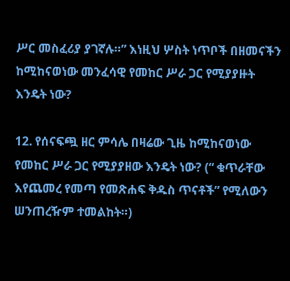ሥር መስፈሪያ ያገኛሉ።” እነዚህ ሦስት ነጥቦች በዘመናችን ከሚከናወነው መንፈሳዊ የመከር ሥራ ጋር የሚያያዙት እንዴት ነው?

12. የሰናፍጯ ዘር ምሳሌ በዛሬው ጊዜ ከሚከናወነው የመከር ሥራ ጋር የሚያያዘው እንዴት ነው? (“ ቁጥራቸው እየጨመረ የመጣ የመጽሐፍ ቅዱስ ጥናቶች” የሚለውን ሠንጠረዥም ተመልከት።)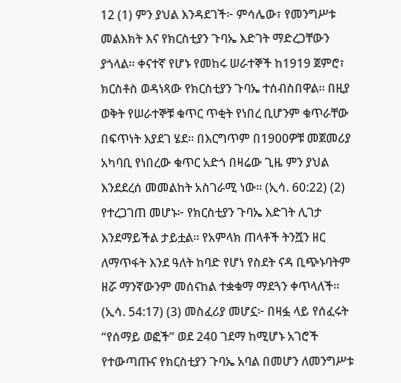12 (1) ምን ያህል እንዳደገች፦ ምሳሌው፣ የመንግሥቱ መልእክት እና የክርስቲያን ጉባኤ እድገት ማድረጋቸውን ያጎላል። ቀናተኛ የሆኑ የመከሩ ሠራተኞች ከ1919 ጀምሮ፣ ክርስቶስ ወዳነጻው የክርስቲያን ጉባኤ ተሰብስበዋል። በዚያ ወቅት የሠራተኞቹ ቁጥር ጥቂት የነበረ ቢሆንም ቁጥራቸው በፍጥነት እያደገ ሄደ። በእርግጥም በ1900ዎቹ መጀመሪያ አካባቢ የነበረው ቁጥር አድጎ በዛሬው ጊዜ ምን ያህል እንደደረሰ መመልከት አስገራሚ ነው። (ኢሳ. 60:22) (2) የተረጋገጠ መሆኑ፦ የክርስቲያን ጉባኤ እድገት ሊገታ እንደማይችል ታይቷል። የአምላክ ጠላቶች ትንሿን ዘር ለማጥፋት እንደ ዓለት ከባድ የሆነ የስደት ናዳ ቢጭኑባትም ዘሯ ማንኛውንም መሰናከል ተቋቁማ ማደጓን ቀጥላለች። (ኢሳ. 54:17) (3) መስፈሪያ መሆኗ፦ በዛፏ ላይ የሰፈሩት “የሰማይ ወፎች” ወደ 240 ገደማ ከሚሆኑ አገሮች የተውጣጡና የክርስቲያን ጉባኤ አባል በመሆን ለመንግሥቱ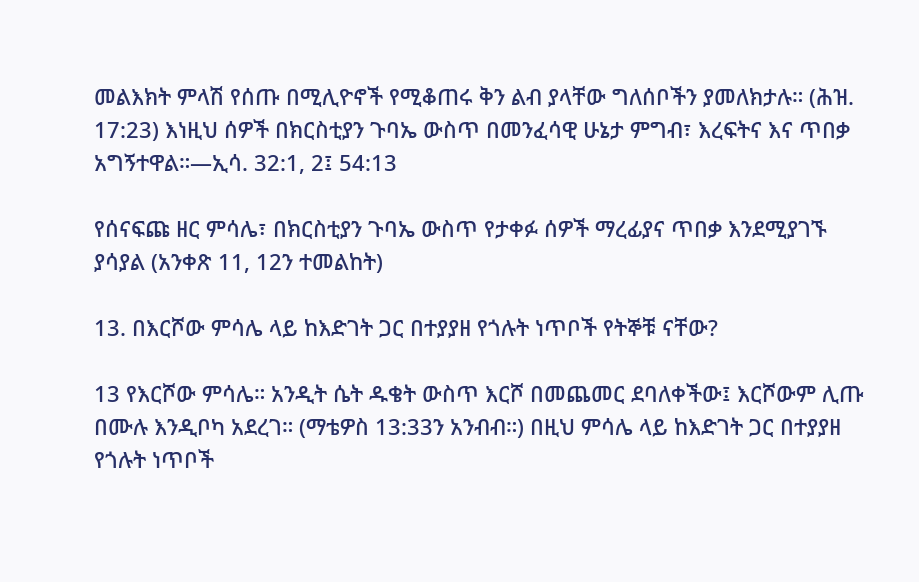መልእክት ምላሽ የሰጡ በሚሊዮኖች የሚቆጠሩ ቅን ልብ ያላቸው ግለሰቦችን ያመለክታሉ። (ሕዝ. 17:23) እነዚህ ሰዎች በክርስቲያን ጉባኤ ውስጥ በመንፈሳዊ ሁኔታ ምግብ፣ እረፍትና እና ጥበቃ አግኝተዋል።—ኢሳ. 32:1, 2፤ 54:13

የሰናፍጩ ዘር ምሳሌ፣ በክርስቲያን ጉባኤ ውስጥ የታቀፉ ሰዎች ማረፊያና ጥበቃ እንደሚያገኙ ያሳያል (አንቀጽ 11, 12ን ተመልከት)

13. በእርሾው ምሳሌ ላይ ከእድገት ጋር በተያያዘ የጎሉት ነጥቦች የትኞቹ ናቸው?

13 የእርሾው ምሳሌ። አንዲት ሴት ዱቄት ውስጥ እርሾ በመጨመር ደባለቀችው፤ እርሾውም ሊጡ በሙሉ እንዲቦካ አደረገ። (ማቴዎስ 13:33ን አንብብ።) በዚህ ምሳሌ ላይ ከእድገት ጋር በተያያዘ የጎሉት ነጥቦች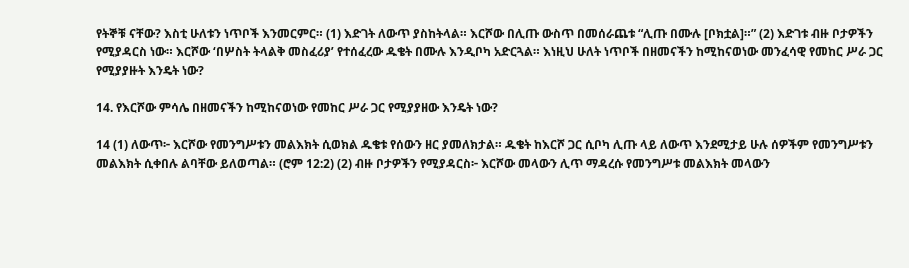የትኞቹ ናቸው? እስቲ ሁለቱን ነጥቦች እንመርምር። (1) እድገት ለውጥ ያስከትላል። እርሾው በሊጡ ውስጥ በመሰራጨቱ “ሊጡ በሙሉ [ቦክቷል]።” (2) እድገቱ ብዙ ቦታዎችን የሚያዳርስ ነው። እርሾው ‘በሦስት ትላልቅ መስፈሪያ’ የተሰፈረው ዱቄት በሙሉ እንዲቦካ አድርጓል። እነዚህ ሁለት ነጥቦች በዘመናችን ከሚከናወነው መንፈሳዊ የመከር ሥራ ጋር የሚያያዙት እንዴት ነው?

14. የእርሾው ምሳሌ በዘመናችን ከሚከናወነው የመከር ሥራ ጋር የሚያያዘው እንዴት ነው?

14 (1) ለውጥ፦ እርሾው የመንግሥቱን መልእክት ሲወክል ዱቄቱ የሰውን ዘር ያመለክታል። ዱቄት ከእርሾ ጋር ሲቦካ ሊጡ ላይ ለውጥ እንደሚታይ ሁሉ ሰዎችም የመንግሥቱን መልእክት ሲቀበሉ ልባቸው ይለወጣል። (ሮም 12:2) (2) ብዙ ቦታዎችን የሚያዳርስ፦ እርሾው መላውን ሊጥ ማዳረሱ የመንግሥቱ መልእክት መላውን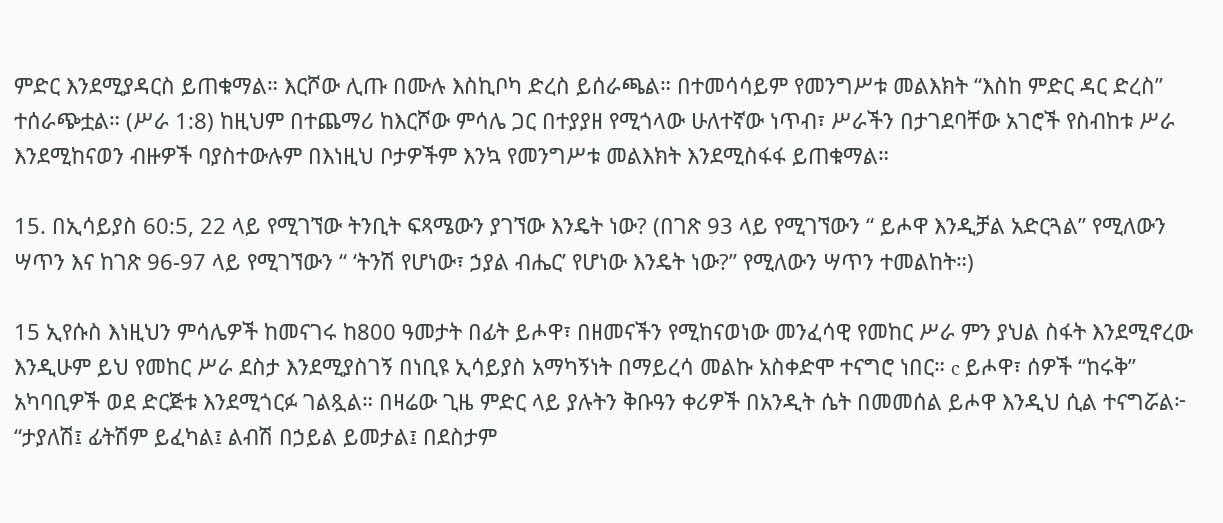ምድር እንደሚያዳርስ ይጠቁማል። እርሾው ሊጡ በሙሉ እስኪቦካ ድረስ ይሰራጫል። በተመሳሳይም የመንግሥቱ መልእክት “እስከ ምድር ዳር ድረስ” ተሰራጭቷል። (ሥራ 1:8) ከዚህም በተጨማሪ ከእርሾው ምሳሌ ጋር በተያያዘ የሚጎላው ሁለተኛው ነጥብ፣ ሥራችን በታገደባቸው አገሮች የስብከቱ ሥራ እንደሚከናወን ብዙዎች ባያስተውሉም በእነዚህ ቦታዎችም እንኳ የመንግሥቱ መልእክት እንደሚስፋፋ ይጠቁማል።

15. በኢሳይያስ 60:5, 22 ላይ የሚገኘው ትንቢት ፍጻሜውን ያገኘው እንዴት ነው? (በገጽ 93 ላይ የሚገኘውን “ ይሖዋ እንዲቻል አድርጓል” የሚለውን ሣጥን እና ከገጽ 96-97 ላይ የሚገኘውን “ ‘ትንሽ የሆነው፣ ኃያል ብሔር’ የሆነው እንዴት ነው?” የሚለውን ሣጥን ተመልከት።)

15 ኢየሱስ እነዚህን ምሳሌዎች ከመናገሩ ከ800 ዓመታት በፊት ይሖዋ፣ በዘመናችን የሚከናወነው መንፈሳዊ የመከር ሥራ ምን ያህል ስፋት እንደሚኖረው እንዲሁም ይህ የመከር ሥራ ደስታ እንደሚያስገኝ በነቢዩ ኢሳይያስ አማካኝነት በማይረሳ መልኩ አስቀድሞ ተናግሮ ነበር። c ይሖዋ፣ ሰዎች “ከሩቅ” አካባቢዎች ወደ ድርጅቱ እንደሚጎርፉ ገልጿል። በዛሬው ጊዜ ምድር ላይ ያሉትን ቅቡዓን ቀሪዎች በአንዲት ሴት በመመሰል ይሖዋ እንዲህ ሲል ተናግሯል፦ “ታያለሽ፤ ፊትሽም ይፈካል፤ ልብሽ በኃይል ይመታል፤ በደስታም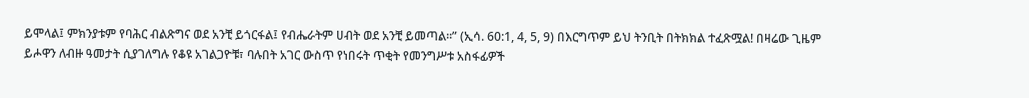ይሞላል፤ ምክንያቱም የባሕር ብልጽግና ወደ አንቺ ይጎርፋል፤ የብሔራትም ሀብት ወደ አንቺ ይመጣል።” (ኢሳ. 60:1, 4, 5, 9) በእርግጥም ይህ ትንቢት በትክክል ተፈጽሟል! በዛሬው ጊዜም ይሖዋን ለብዙ ዓመታት ሲያገለግሉ የቆዩ አገልጋዮቹ፣ ባሉበት አገር ውስጥ የነበሩት ጥቂት የመንግሥቱ አስፋፊዎች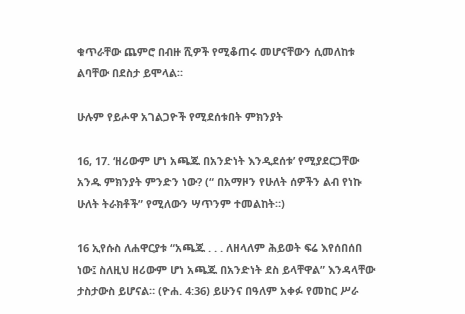ቁጥራቸው ጨምሮ በብዙ ሺዎች የሚቆጠሩ መሆናቸውን ሲመለከቱ ልባቸው በደስታ ይሞላል።

ሁሉም የይሖዋ አገልጋዮች የሚደሰቱበት ምክንያት

16, 17. ‘ዘሪውም ሆነ አጫጁ በአንድነት እንዲደሰቱ’ የሚያደርጋቸው አንዱ ምክንያት ምንድን ነው? (“ በአማዞን የሁለት ሰዎችን ልብ የነኩ ሁለት ትራክቶች” የሚለውን ሣጥንም ተመልከት።)

16 ኢየሱስ ለሐዋርያቱ “አጫጁ . . . ለዘላለም ሕይወት ፍሬ እየሰበሰበ ነው፤ ስለዚህ ዘሪውም ሆነ አጫጁ በአንድነት ደስ ይላቸዋል” እንዳላቸው ታስታውስ ይሆናል። (ዮሐ. 4:36) ይሁንና በዓለም አቀፉ የመከር ሥራ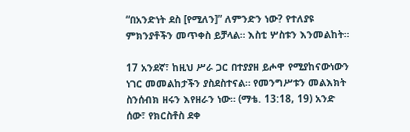“በአንድነት ደስ [የሚለን]” ለምንድን ነው? የተለያዩ ምክንያቶችን መጥቀስ ይቻላል። እስቲ ሦስቱን እንመልከት።

17 አንደኛ፣ ከዚህ ሥራ ጋር በተያያዘ ይሖዋ የሚያከናውነውን ነገር መመልከታችን ያስደስተናል። የመንግሥቱን መልእክት ስንሰብክ ዘሩን እየዘራን ነው። (ማቴ. 13:18, 19) አንድ ሰው፣ የክርስቶስ ደቀ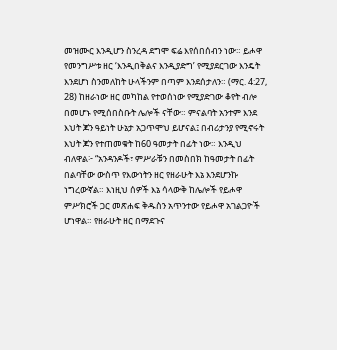መዝሙር እንዲሆን ስንረዳ ደግሞ ፍሬ እየሰበሰብን ነው። ይሖዋ የመንግሥቱ ዘር ‘እንዲበቅልና እንዲያድግ’ የሚያደርገው እንዴት እንደሆነ ስንመለከት ሁላችንም በጣም እንደሰታለን። (ማር. 4:27, 28) ከዘራነው ዘር መካከል የተወሰነው የሚያድገው ቆየት ብሎ በመሆኑ የሚሰበስቡት ሌሎች ናቸው። ምናልባት አንተም እንደ እህት ጆን ዓይነት ሁኔታ አጋጥሞህ ይሆናል፤ በብሪታንያ የሚኖሩት እህት ጆን የተጠመቁት ከ60 ዓመታት በፊት ነው። እንዲህ ብለዋል፦ “አንዳንዶች፣ ምሥራቹን በመስበክ ከዓመታት በፊት በልባቸው ውስጥ የእውነትን ዘር የዘራሁት እኔ እንደሆንኩ ነግረውኛል። እነዚህ ሰዎች እኔ ሳላውቅ ከሌሎች የይሖዋ ምሥክሮች ጋር መጽሐፍ ቅዱስን አጥንተው የይሖዋ አገልጋዮች ሆነዋል። የዘራሁት ዘር በማደጉና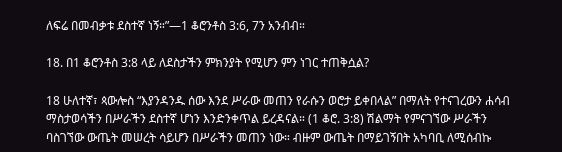ለፍሬ በመብቃቱ ደስተኛ ነኝ።”—1 ቆሮንቶስ 3:6, 7ን አንብብ።

18. በ1 ቆሮንቶስ 3:8 ላይ ለደስታችን ምክንያት የሚሆን ምን ነገር ተጠቅሷል?

18 ሁለተኛ፣ ጳውሎስ “እያንዳንዱ ሰው እንደ ሥራው መጠን የራሱን ወሮታ ይቀበላል” በማለት የተናገረውን ሐሳብ ማስታወሳችን በሥራችን ደስተኛ ሆነን እንድንቀጥል ይረዳናል። (1 ቆሮ. 3:8) ሽልማት የምናገኘው ሥራችን ባስገኘው ውጤት መሠረት ሳይሆን በሥራችን መጠን ነው። ብዙም ውጤት በማይገኝበት አካባቢ ለሚሰብኩ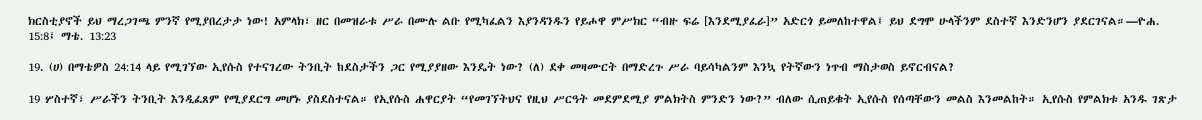ክርስቲያኖች ይህ ማረጋገጫ ምንኛ የሚያበረታታ ነው! አምላክ፣ ዘር በመዝራቱ ሥራ በሙሉ ልቡ የሚካፈልን እያንዳንዱን የይሖዋ ምሥክር “ብዙ ፍሬ [እንደሚያፈራ]” አድርጎ ይመለከተዋል፤ ይህ ደግሞ ሁላችንም ደስተኛ እንድንሆን ያደርገናል።—ዮሐ. 15:8፤ ማቴ. 13:23

19. (ሀ) በማቴዎስ 24:14 ላይ የሚገኘው ኢየሱስ የተናገረው ትንቢት ከደስታችን ጋር የሚያያዘው እንዴት ነው? (ለ) ደቀ መዛሙርት በማድረጉ ሥራ ባይሳካልንም እንኳ የትኛውን ነጥብ ማስታወስ ይኖርብናል?

19 ሦስተኛ፣ ሥራችን ትንቢት እንዲፈጸም የሚያደርግ መሆኑ ያስደስተናል። የኢየሱስ ሐዋርያት “የመገኘትህና የዚህ ሥርዓት መደምደሚያ ምልክትስ ምንድን ነው?” ብለው ሲጠይቁት ኢየሱስ የሰጣቸውን መልስ እንመልከት። ኢየሱስ የምልክቱ አንዱ ገጽታ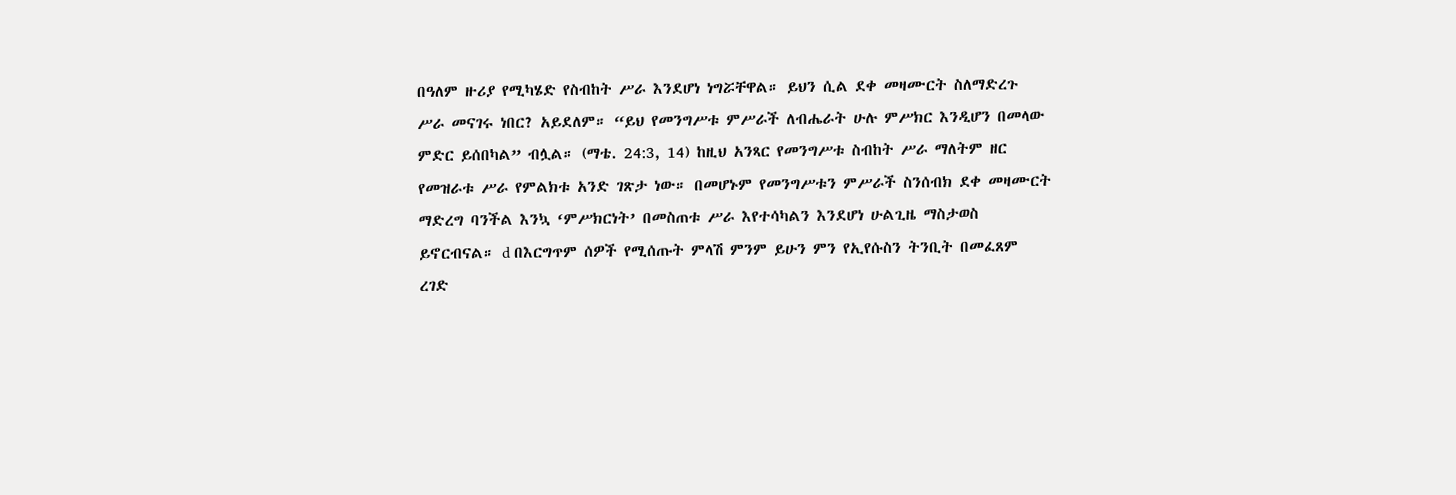በዓለም ዙሪያ የሚካሄድ የስብከት ሥራ እንደሆነ ነግሯቸዋል። ይህን ሲል ደቀ መዛሙርት ስለማድረጉ ሥራ መናገሩ ነበር? አይደለም። “ይህ የመንግሥቱ ምሥራች ለብሔራት ሁሉ ምሥክር እንዲሆን በመላው ምድር ይሰበካል” ብሏል። (ማቴ. 24:3, 14) ከዚህ አንጻር የመንግሥቱ ስብከት ሥራ ማለትም ዘር የመዝራቱ ሥራ የምልክቱ አንድ ገጽታ ነው። በመሆኑም የመንግሥቱን ምሥራች ስንሰብክ ደቀ መዛሙርት ማድረግ ባንችል እንኳ ‘ምሥክርነት’ በመስጠቱ ሥራ እየተሳካልን እንደሆነ ሁልጊዜ ማስታወስ ይኖርብናል። d በእርግጥም ሰዎች የሚሰጡት ምላሽ ምንም ይሁን ምን የኢየሱስን ትንቢት በመፈጸም ረገድ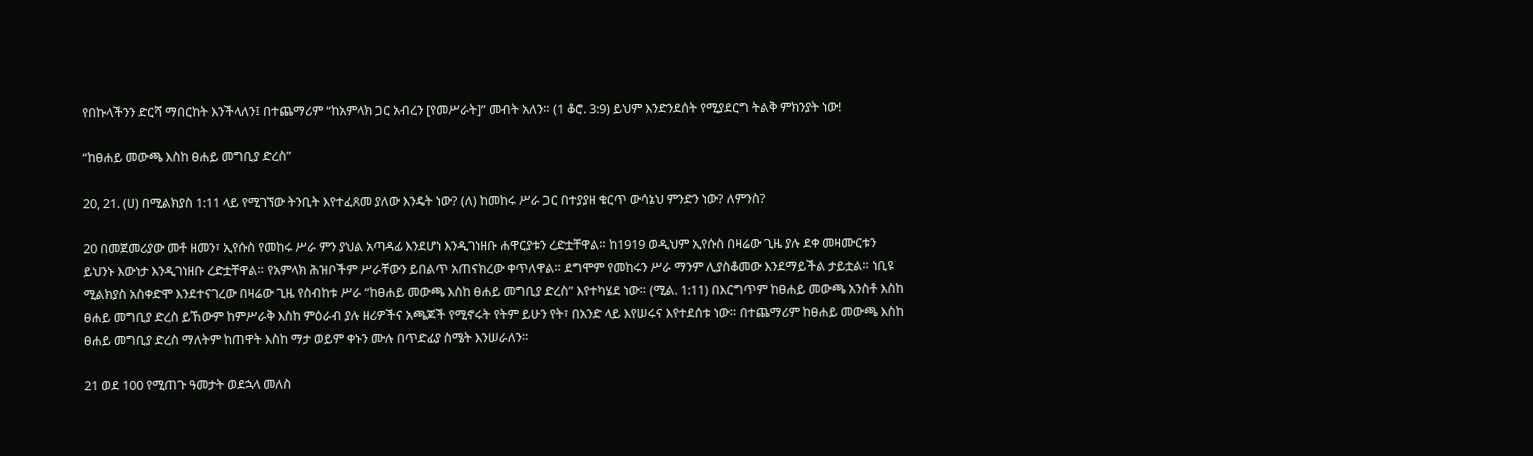የበኩላችንን ድርሻ ማበርከት እንችላለን፤ በተጨማሪም “ከአምላክ ጋር አብረን [የመሥራት]” መብት አለን። (1 ቆሮ. 3:9) ይህም እንድንደሰት የሚያደርግ ትልቅ ምክንያት ነው!

“ከፀሐይ መውጫ እስከ ፀሐይ መግቢያ ድረስ”

20, 21. (ሀ) በሚልክያስ 1:11 ላይ የሚገኘው ትንቢት እየተፈጸመ ያለው እንዴት ነው? (ለ) ከመከሩ ሥራ ጋር በተያያዘ ቁርጥ ውሳኔህ ምንድን ነው? ለምንስ?

20 በመጀመሪያው መቶ ዘመን፣ ኢየሱስ የመከሩ ሥራ ምን ያህል አጣዳፊ እንደሆነ እንዲገነዘቡ ሐዋርያቱን ረድቷቸዋል። ከ1919 ወዲህም ኢየሱስ በዛሬው ጊዜ ያሉ ደቀ መዛሙርቱን ይህንኑ እውነታ እንዲገነዘቡ ረድቷቸዋል። የአምላክ ሕዝቦችም ሥራቸውን ይበልጥ አጠናክረው ቀጥለዋል። ደግሞም የመከሩን ሥራ ማንም ሊያስቆመው እንደማይችል ታይቷል። ነቢዩ ሚልክያስ አስቀድሞ እንደተናገረው በዛሬው ጊዜ የስብከቱ ሥራ “ከፀሐይ መውጫ እስከ ፀሐይ መግቢያ ድረስ” እየተካሄደ ነው። (ሚል. 1:11) በእርግጥም ከፀሐይ መውጫ አንስቶ እስከ ፀሐይ መግቢያ ድረስ ይኸውም ከምሥራቅ እስከ ምዕራብ ያሉ ዘሪዎችና አጫጆች የሚኖሩት የትም ይሁን የት፣ በአንድ ላይ እየሠሩና እየተደሰቱ ነው። በተጨማሪም ከፀሐይ መውጫ እስከ ፀሐይ መግቢያ ድረስ ማለትም ከጠዋት እስከ ማታ ወይም ቀኑን ሙሉ በጥድፊያ ስሜት እንሠራለን።

21 ወደ 100 የሚጠጉ ዓመታት ወደኋላ መለስ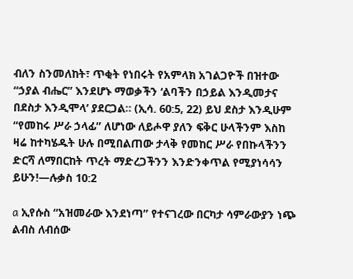ብለን ስንመለከት፣ ጥቂት የነበሩት የአምላክ አገልጋዮች በዝተው “ኃያል ብሔር” እንደሆኑ ማወቃችን ‘ልባችን በኃይል እንዲመታና በደስታ እንዲሞላ’ ያደርጋል። (ኢሳ. 60:5, 22) ይህ ደስታ እንዲሁም “የመከሩ ሥራ ኃላፊ” ለሆነው ለይሖዋ ያለን ፍቅር ሁላችንም እስከ ዛሬ ከተካሄዱት ሁሉ በሚበልጠው ታላቅ የመከር ሥራ የበኩላችንን ድርሻ ለማበርከት ጥረት ማድረጋችንን እንድንቀጥል የሚያነሳሳን ይሁን!—ሉቃስ 10:2

a ኢየሱስ “አዝመራው እንደነጣ” የተናገረው በርካታ ሳምራውያን ነጭ ልብስ ለብሰው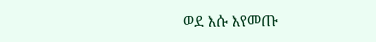ወደ እሱ እየመጡ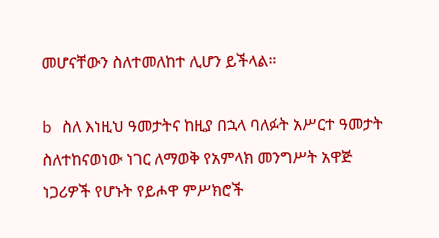መሆናቸውን ስለተመለከተ ሊሆን ይችላል።

b ስለ እነዚህ ዓመታትና ከዚያ በኋላ ባለፉት አሥርተ ዓመታት ስለተከናወነው ነገር ለማወቅ የአምላክ መንግሥት አዋጅ ነጋሪዎች የሆኑት የይሖዋ ምሥክሮች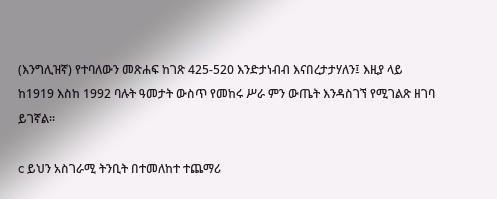(እንግሊዝኛ) የተባለውን መጽሐፍ ከገጽ 425-520 እንድታነብብ እናበረታታሃለን፤ እዚያ ላይ ከ1919 እስከ 1992 ባሉት ዓመታት ውስጥ የመከሩ ሥራ ምን ውጤት እንዳስገኘ የሚገልጽ ዘገባ ይገኛል።

c ይህን አስገራሚ ትንቢት በተመለከተ ተጨማሪ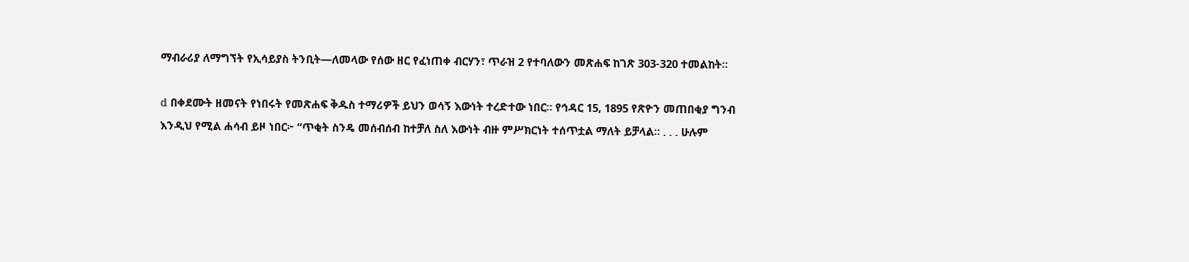ማብራሪያ ለማግኘት የኢሳይያስ ትንቢት—ለመላው የሰው ዘር የፈነጠቀ ብርሃን፣ ጥራዝ 2 የተባለውን መጽሐፍ ከገጽ 303-320 ተመልከት።

d በቀደሙት ዘመናት የነበሩት የመጽሐፍ ቅዱስ ተማሪዎች ይህን ወሳኝ እውነት ተረድተው ነበር። የኅዳር 15, 1895 የጽዮን መጠበቂያ ግንብ እንዲህ የሚል ሐሳብ ይዞ ነበር፦ “ጥቂት ስንዴ መሰብሰብ ከተቻለ ስለ እውነት ብዙ ምሥክርነት ተሰጥቷል ማለት ይቻላል። . . . ሁሉም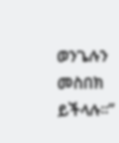ወንጌሉን መስበክ ይችላሉ።”